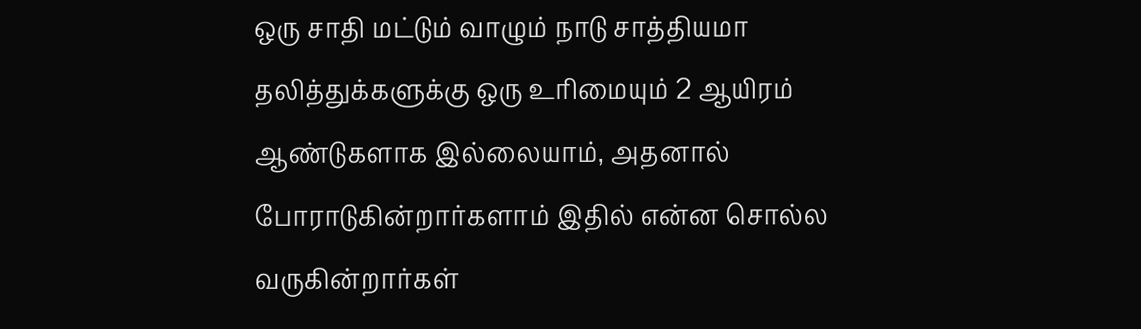ஒரு சாதி மட்டும் வாழும் நாடு சாத்தியமா
தலித்துக்களுக்கு ஒரு உரிமையும் 2 ஆயிரம் ஆண்டுகளாக இல்லையாம், அதனால் போராடுகின்றார்களாம் இதில் என்ன சொல்ல வருகின்றார்கள்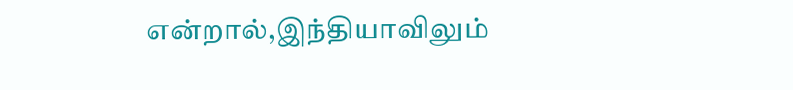என்றால்,இந்தியாவிலும்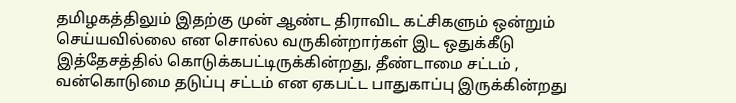தமிழகத்திலும் இதற்கு முன் ஆண்ட திராவிட கட்சிகளும் ஒன்றும் செய்யவில்லை என சொல்ல வருகின்றார்கள் இட ஒதுக்கீடு இத்தேசத்தில் கொடுக்கபட்டிருக்கின்றது, தீண்டாமை சட்டம் , வன்கொடுமை தடுப்பு சட்டம் என ஏகபட்ட பாதுகாப்பு இருக்கின்றது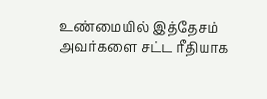உண்மையில் இத்தேசம் அவர்களை சட்ட ரீதியாக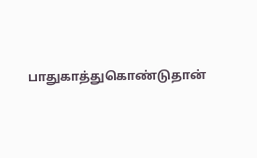பாதுகாத்துகொண்டுதான்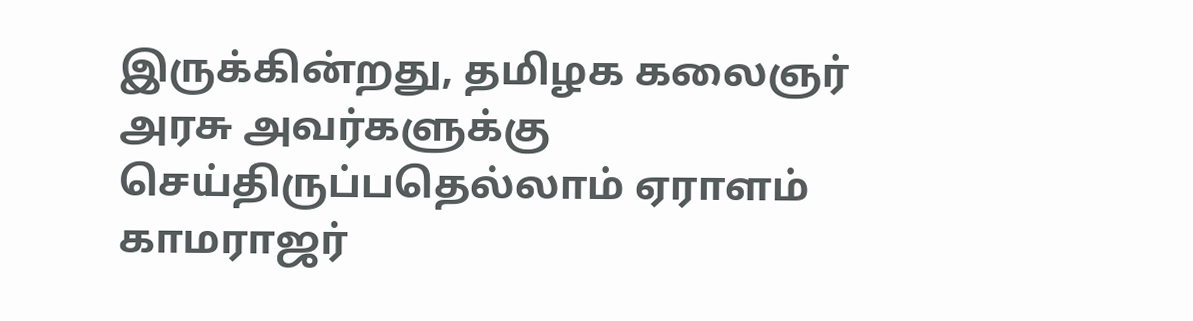இருக்கின்றது, தமிழக கலைஞர் அரசு அவர்களுக்கு செய்திருப்பதெல்லாம் ஏராளம் காமராஜர்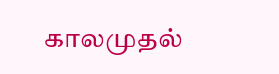காலமுதல்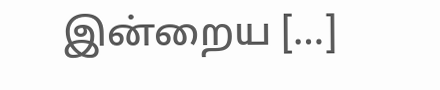இன்றைய […]